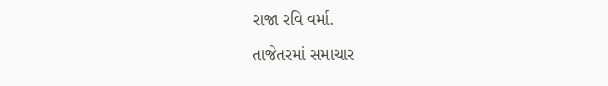રાજા રવિ વર્મા.

તાજેતરમાં સમાચાર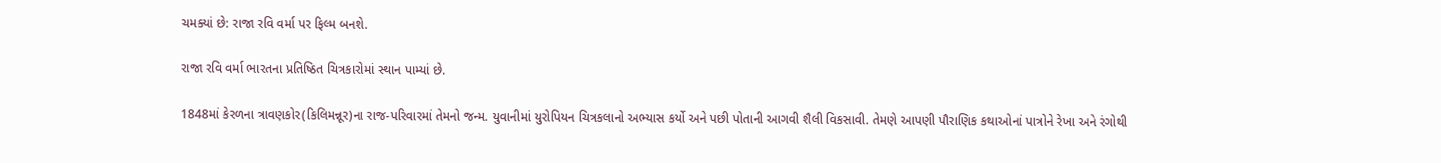ચમક્યાં છે: રાજા રવિ વર્મા પર ફિલ્મ બનશે.

રાજા રવિ વર્મા ભારતના પ્રતિષ્ઠિત ચિત્રકારોમાં સ્થાન પામ્યાં છે.

1848માં કેરળના ત્રાવણકોર(કિલિમન્નૂર)ના રાજ-પરિવારમાં તેમનો જન્મ. યુવાનીમાં યુરોપિયન ચિત્રકલાનો અભ્યાસ કર્યો અને પછી પોતાની આગવી શૈલી વિકસાવી. તેમણે આપણી પૌરાણિક કથાઓનાં પાત્રોને રેખા અને રંગોથી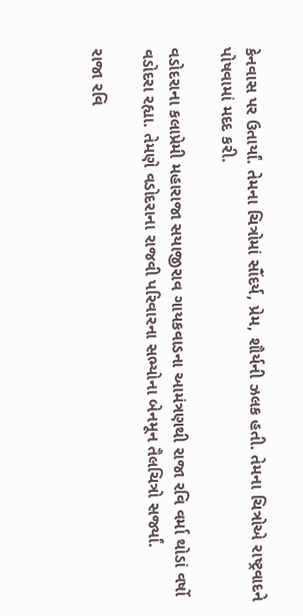કેનવાસ પર ઉતાર્યાં. તેમના ચિત્રોમાં સૌંદર્ય, પ્રેમ, શૌર્યની ઝલક હતી. તેમના ચિત્રોએ રાષ્ટ્રવાદને પોષવામાં મદદ કરી.

વડોદરાના કલાપ્રેમી મહારાજા સયાજીરાવ ગાયકવાડના આમંત્રણથી રાજા રવિ વર્મા થોડાં વર્ષો વડોદરા રહ્યા. તેમણે વડોદરાના રાજવી પરિવારના સભ્યોના બેનમૂન તૈલચિત્રો સર્જ્યાં.

રાજા રવિ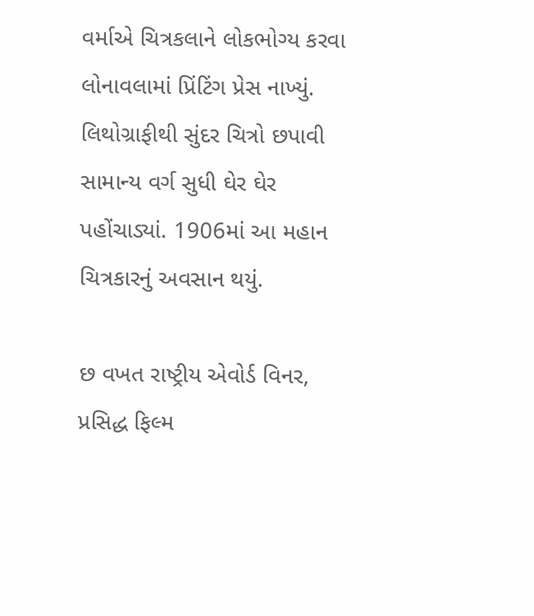વર્માએ ચિત્રકલાને લોકભોગ્ય કરવા લોનાવલામાં પ્રિંટિંગ પ્રેસ નાખ્યું. લિથોગ્રાફીથી સુંદર ચિત્રો છપાવી સામાન્ય વર્ગ સુધી ઘેર ઘેર પહોંચાડ્યાં. 1906માં આ મહાન ચિત્રકારનું અવસાન થયું.

છ વખત રાષ્ટ્રીય એવોર્ડ વિનર, પ્રસિદ્ધ ફિલ્મ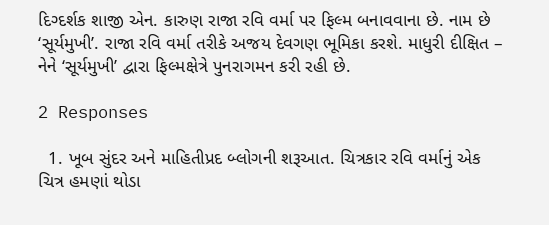દિગ્દર્શક શાજી એન. કારુણ રાજા રવિ વર્મા પર ફિલ્મ બનાવવાના છે. નામ છે ‘સૂર્યમુખી’. રાજા રવિ વર્મા તરીકે અજય દેવગણ ભૂમિકા કરશે. માધુરી દીક્ષિત – નેને ‘સૂર્યમુખી’ દ્વારા ફિલ્મક્ષેત્રે પુનરાગમન કરી રહી છે.

2 Responses

  1. ખૂબ સુંદર અને માહિતીપ્રદ બ્લોગની શરૂઆત. ચિત્રકાર રવિ વર્માનું એક ચિત્ર હમણાં થોડા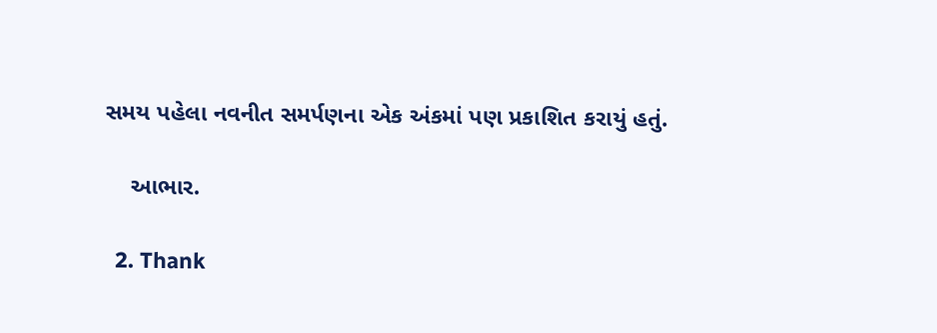સમય પહેલા નવનીત સમર્પણના એક અંકમાં પણ પ્રકાશિત કરાયું હતું.

    આભાર.

  2. Thank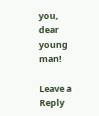you, dear young man!

Leave a Reply